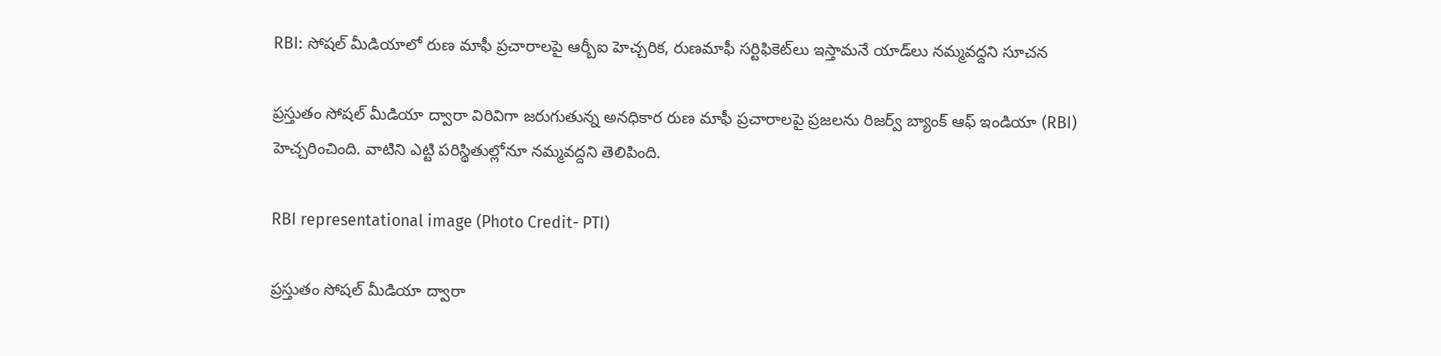RBI: సోషల్ మీడియాలో రుణ మాఫీ ప్రచారాలపై ఆర్బీఐ హెచ్చరిక, రుణమాఫీ సర్టిఫికెట్‌లు ఇస్తామనే యాడ్‌లు నమ్మవద్దని సూచన

ప్రస్తుతం సోషల్ మీడియా ద్వారా విరివిగా జరుగుతున్న అనధికార రుణ మాఫీ ప్రచారాలపై ప్రజలను రిజర్వ్ బ్యాంక్ ఆఫ్ ఇండియా (RBI) హెచ్చరించింది. వాటిని ఎట్టి పరిస్థితుల్లోనూ నమ్మవద్దని తెలిపింది.

RBI representational image (Photo Credit- PTI)

ప్రస్తుతం సోషల్ మీడియా ద్వారా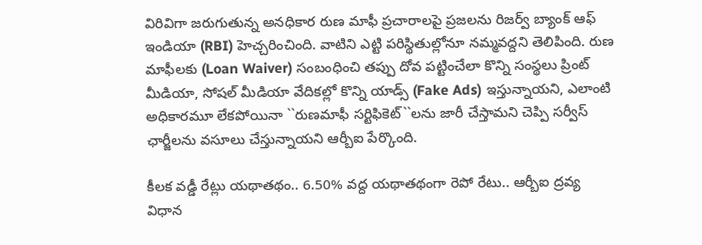విరివిగా జరుగుతున్న అనధికార రుణ మాఫీ ప్రచారాలపై ప్రజలను రిజర్వ్ బ్యాంక్ ఆఫ్ ఇండియా (RBI) హెచ్చరించింది. వాటిని ఎట్టి పరిస్థితుల్లోనూ నమ్మవద్దని తెలిపింది. రుణ మాఫీలకు (Loan Waiver) సంబంధించి తప్పు దోవ పట్టించేలా కొన్ని సంస్థలు ప్రింట్ మీడియా, సోషల్ మీడియా వేదికల్లో కొన్ని యాడ్స్ (Fake Ads) ఇస్తున్నాయని, ఎలాంటి అధికారమూ లేకపోయినా ``రుణమాఫీ సర్టిఫికెట్‌``లను జారీ చేస్తామని చెప్పి సర్వీస్ ఛార్జీలను వసూలు చేస్తున్నాయని ఆర్బీఐ పేర్కొంది.

కీలక వడ్డీ రేట్లు యథాతథం.. 6.50% వద్ద యథాతథంగా రెపో రేటు.. ఆర్బీఐ ద్రవ్య విధాన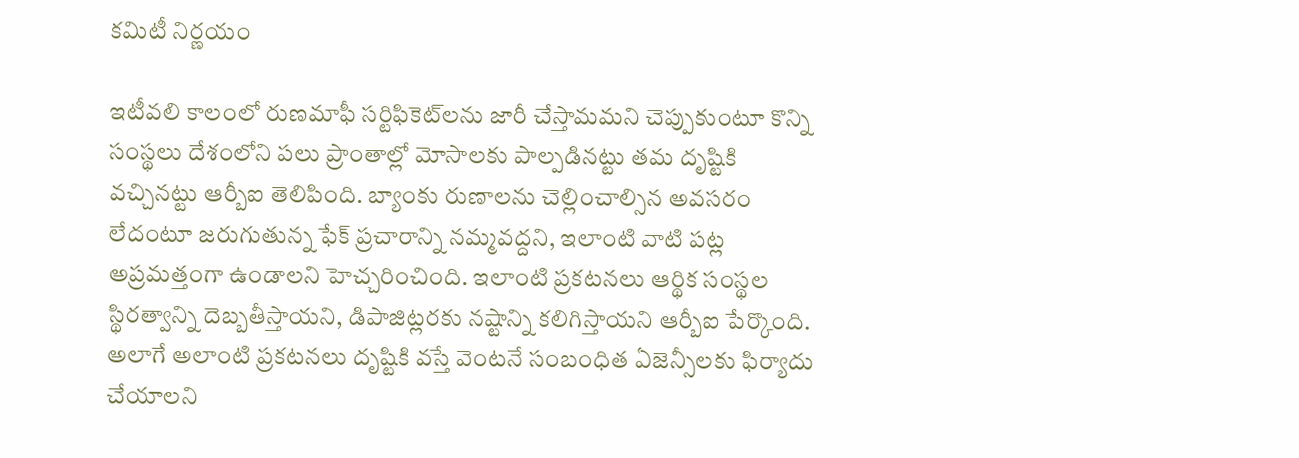కమిటీ నిర్ణయం

ఇటీవలి కాలంలో రుణమాఫీ సర్టిఫికెట్‌లను జారీ చేస్తామమని చెప్పుకుంటూ కొన్ని సంస్థలు దేశంలోని పలు ప్రాంతాల్లో మోసాలకు పాల్పడినట్టు తమ దృష్టికి వచ్చినట్టు ఆర్బీఐ తెలిపింది. బ్యాంకు రుణాలను చెల్లించాల్సిన అవసరం లేదంటూ జరుగుతున్న ఫేక్ ప్రచారాన్ని నమ్మవద్దని, ఇలాంటి వాటి పట్ల అప్రమత్తంగా ఉండాలని హెచ్చరించింది. ఇలాంటి ప్రకటనలు ఆర్థిక సంస్థల స్థిరత్వాన్ని దెబ్బతీస్తాయని, డిపాజిట్లరకు నష్టాన్ని కలిగిస్తాయని ఆర్బీఐ పేర్కొంది. అలాగే అలాంటి ప్రకటనలు దృష్టికి వస్తే వెంటనే సంబంధిత ఏజెన్సీలకు ఫిర్యాదు చేయాలని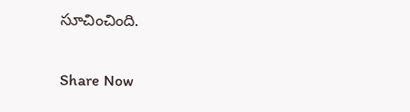సూచించింది.

Share Now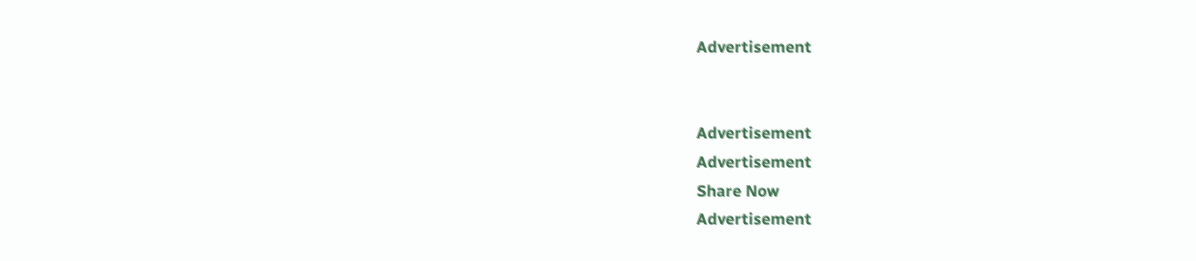Advertisement


Advertisement
Advertisement
Share Now
Advertisement